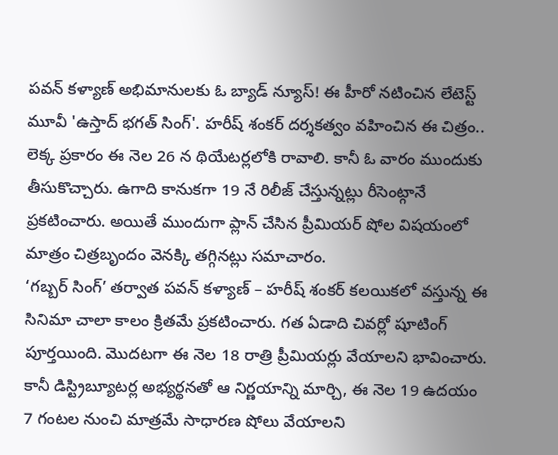పవన్ కళ్యాణ్ అభిమానులకు ఓ బ్యాడ్ న్యూస్! ఈ హీరో నటించిన లేటెస్ట్ మూవీ 'ఉస్తాద్ భగత్ సింగ్'. హరీష్ శంకర్ దర్శకత్వం వహించిన ఈ చిత్రం.. లెక్క ప్రకారం ఈ నెల 26 న థియేటర్లలోకి రావాలి. కానీ ఓ వారం ముందుకు తీసుకొచ్చారు. ఉగాది కానుకగా 19 నే రిలీజ్ చేస్తున్నట్లు రీసెంట్గానే ప్రకటించారు. అయితే ముందుగా ప్లాన్ చేసిన ప్రీమియర్ షోల విషయంలో మాత్రం చిత్రబృందం వెనక్కి తగ్గినట్లు సమాచారం.
‘గబ్బర్ సింగ్’ తర్వాత పవన్ కళ్యాణ్ – హరీష్ శంకర్ కలయికలో వస్తున్న ఈ సినిమా చాలా కాలం క్రితమే ప్రకటించారు. గత ఏడాది చివర్లో షూటింగ్ పూర్తయింది. మొదటగా ఈ నెల 18 రాత్రి ప్రీమియర్లు వేయాలని భావించారు. కానీ డిస్ట్రిబ్యూటర్ల అభ్యర్థనతో ఆ నిర్ణయాన్ని మార్చి, ఈ నెల 19 ఉదయం 7 గంటల నుంచి మాత్రమే సాధారణ షోలు వేయాలని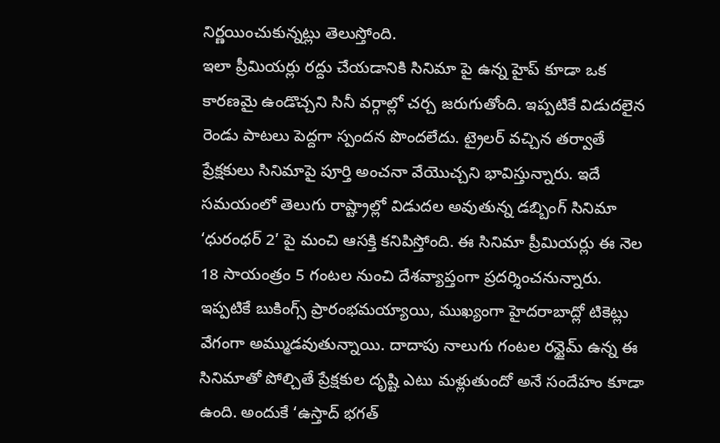నిర్ణయించుకున్నట్లు తెలుస్తోంది.
ఇలా ప్రీమియర్లు రద్దు చేయడానికి సినిమా పై ఉన్న హైప్ కూడా ఒక కారణమై ఉండొచ్చని సినీ వర్గాల్లో చర్చ జరుగుతోంది. ఇప్పటికే విడుదలైన రెండు పాటలు పెద్దగా స్పందన పొందలేదు. ట్రైలర్ వచ్చిన తర్వాతే ప్రేక్షకులు సినిమాపై పూర్తి అంచనా వేయొచ్చని భావిస్తున్నారు. ఇదే సమయంలో తెలుగు రాష్ట్రాల్లో విడుదల అవుతున్న డబ్బింగ్ సినిమా ‘ధురంధర్ 2’ పై మంచి ఆసక్తి కనిపిస్తోంది. ఈ సినిమా ప్రీమియర్లు ఈ నెల 18 సాయంత్రం 5 గంటల నుంచి దేశవ్యాప్తంగా ప్రదర్శించనున్నారు. ఇప్పటికే బుకింగ్స్ ప్రారంభమయ్యాయి, ముఖ్యంగా హైదరాబాద్లో టికెట్లు వేగంగా అమ్ముడవుతున్నాయి. దాదాపు నాలుగు గంటల రన్టైమ్ ఉన్న ఈ సినిమాతో పోల్చితే ప్రేక్షకుల దృష్టి ఎటు మళ్లుతుందో అనే సందేహం కూడా ఉంది. అందుకే ‘ఉస్తాద్ భగత్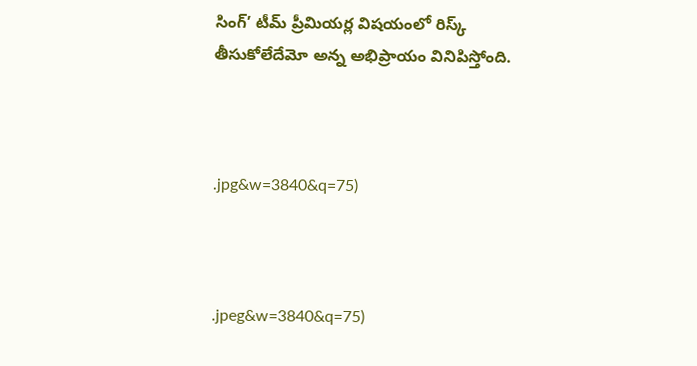సింగ్’ టీమ్ ప్రీమియర్ల విషయంలో రిస్క్ తీసుకోలేదేమో అన్న అభిప్రాయం వినిపిస్తోంది.



.jpg&w=3840&q=75)



.jpeg&w=3840&q=75)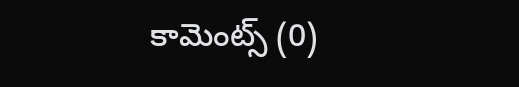కామెంట్స్ (0)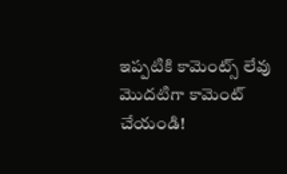ఇప్పటికి కామెంట్స్ లేవు
మొదటిగా కామెంట్ చేయండి!